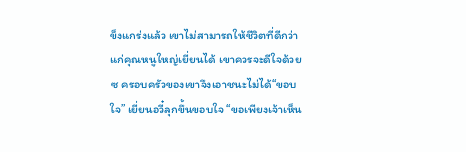ข็งแกร่งแล้ว เขาไม่สามารถให้ชีวิตที่ดีกว่าแก่คุณหนูใหญ่เยี่ยนได้ เขาควรจะดีใจด้วยซ ครอบครัวของเขาจึงเอาชนะไม่ได้“ขอบใจ” เยี่ยนอวี๋ลุกขึ้นขอบใจ “ขอเพียงเจ้าเห็น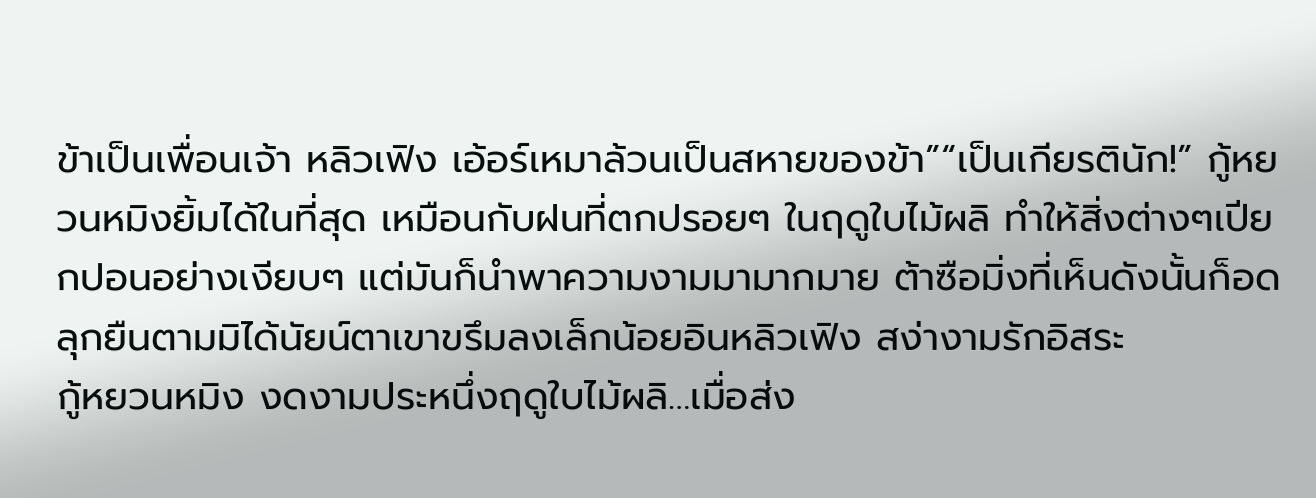ข้าเป็นเพื่อนเจ้า หลิวเฟิง เอ้อร์เหมาล้วนเป็นสหายของข้า”“เป็นเกียรตินัก!” กู้หยวนหมิงยิ้มได้ในที่สุด เหมือนกับฝนที่ตกปรอยๆ ในฤดูใบไม้ผลิ ทำให้สิ่งต่างๆเปียกปอนอย่างเงียบๆ แต่มันก็นำพาความงามมามากมาย ต้าซือมิ่งที่เห็นดังนั้นก็อดลุกยืนตามมิได้นัยน์ตาเขาขรึมลงเล็กน้อยอินหลิวเฟิง สง่างามรักอิสระ
กู้หยวนหมิง งดงามประหนึ่งฤดูใบไม้ผลิ…เมื่อส่ง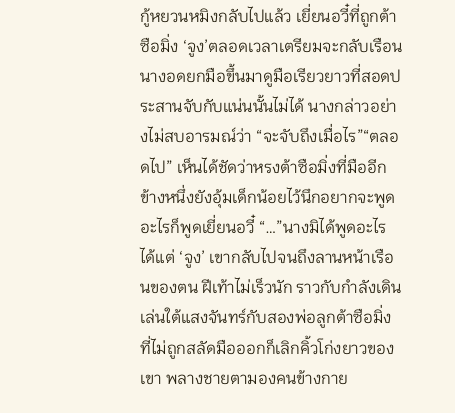กู้หยวนหมิงกลับไปแล้ว เยี่ยนอวี๋ที่ถูกต้าซือมิ่ง ‘จูง’ตลอดเวลาเตรียมจะกลับเรือน นางอดยกมือขึ้นมาดูมือเรียวยาวที่สอดประสานจับกับแน่นนั้นไม่ได้ นางกล่าวอย่างไม่สบอารมณ์ว่า “จะจับถึงเมื่อไร”“ตลอดไป” เห็นได้ชัดว่าหรงต้าซือมิ่งที่มืออีกข้างหนึ่งยังอุ้มเด็กน้อยไว้นึกอยากจะพูดอะไรก็พูดเยี่ยนอวี๋ “…”นางมิได้พูดอะไร ได้แต่ ‘จูง’ เขากลับไปจนถึงลานหน้าเรือนของตน ฝีเท้าไม่เร็วนัก ราวกับกำลังเดินเล่นใต้แสงจันทร์กับสองพ่อลูกต้าซือมิ่งที่ไม่ถูกสลัดมือออกก็เลิกคิ้วโก่งยาวของเขา พลางชายตามองคนข้างกาย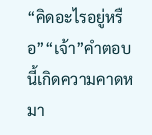“คิดอะไรอยู่หรือ”“เจ้า”คำตอบนี้เกิดความคาดหมา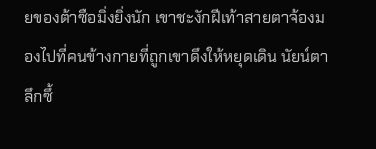ยของต้าซือมิ่งยิ่งนัก เขาชะงักฝีเท้าสายตาจ้องมองไปที่คนข้างกายที่ถูกเขาดึงให้หยุดเดิน นัยน์ตาลึกซึ้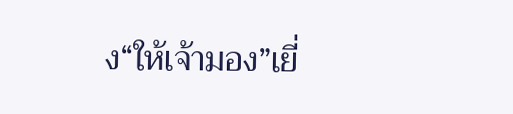ง“ให้เจ้ามอง”เยี่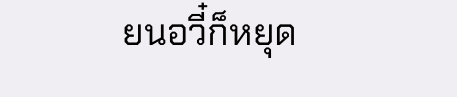ยนอวี๋ก็หยุด